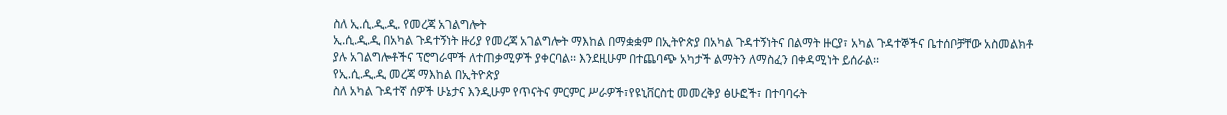ስለ ኢ.ሲ.ዲ.ዲ. የመረጃ አገልግሎት
ኢ.ሲ.ዲ.ዲ በአካል ጉዳተኝነት ዙሪያ የመረጃ አገልግሎት ማእከል በማቋቋም በኢትዮጵያ በአካል ጉዳተኝነትና በልማት ዙርያ፣ አካል ጉዳተኞችና ቤተሰቦቻቸው አስመልክቶ
ያሉ አገልግሎቶችና ፕሮግራሞች ለተጠቃሚዎች ያቀርባል፡፡ እንደዚሁም በተጨባጭ አካታች ልማትን ለማስፈን በቀዳሚነት ይሰራል፡፡
የኢ.ሲ.ዲ.ዲ መረጃ ማእከል በኢትዮጵያ
ስለ አካል ጉዳተኛ ሰዎች ሁኔታና እንዲሁም የጥናትና ምርምር ሥራዎች፣የዩኒቨርስቲ መመረቅያ ፅሁፎች፣ በተባባሩት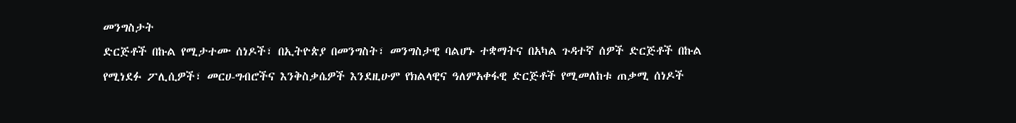መንግስታት
ድርጅቶች በኩል የሚታተሙ ሰነዶች፣ በኢትዮጵያ በመንግስት፣ መንግስታዊ ባልሆኑ ተቋማትና በአካል ጉዳተኛ ሰዎች ድርጅቶች በኩል
የሚነደፉ ፖሊሲዎች፣ መርሀ-ግብሮችና እንቅስቃሴዎች እንደዚሁም የክልላዊና ዓለምአቀፋዊ ድርጅቶች የሚመለከቱ ጠቃሚ ሰነዶች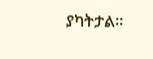ያካትታል፡፡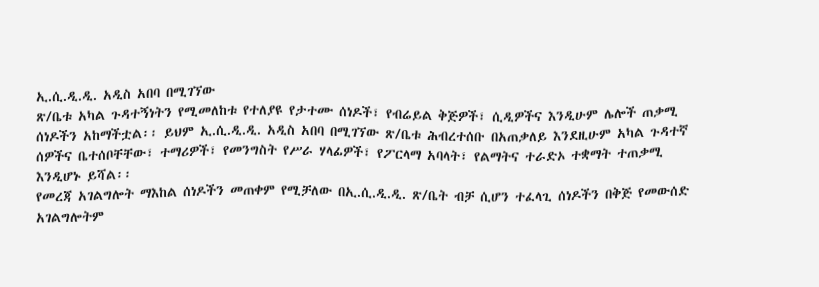ኢ.ሲ.ዲ.ዲ. አዲስ አበባ በሚገኘው
ጽ/ቤቱ አካል ጉዳተኝነትን የሚመለከቱ የተለያዩ የታተሙ ሰነዶች፣ የብሬይል ቅጅዎች፣ ሲዲዎችና እንዲሁም ሌሎች ጠቃሚ
ሰነዶችን አከማችቷል፡፡ ይህም ኢ.ሲ.ዲ.ዲ. አዲስ አበባ በሚገኘው ጽ/ቤቱ ሕብረተሰቡ በአጠቃለይ እንደዚሁም አካል ጉዳተኛ
ሰዎችና ቤተሰቦቸቸው፣ ተማሪዎች፣ የመንግስት የሥራ ሃላፊዎች፣ የፖርላማ አባላት፣ የልማትና ተራድኦ ተቋማት ተጠቃሚ
እንዲሆኑ ይሻል፡፡
የመረጃ አገልግሎት ማእከል ሰነዶችን መጠቀም የሚቻለው በኢ.ሲ.ዲ.ዲ. ጽ/ቤት ብቻ ሲሆን ተፈላጊ ሰነዶችን በቅጅ የመውሰድ አገልግሎትም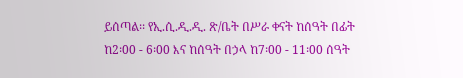ይሰጣል፡፡ የኢ.ሲ.ዲ.ዲ. ጽ/ቤት በሥራ ቀናት ከሰዓት በፊት ከ2፡00 - 6፡00 እና ከሰዓት በኃላ ከ7፡00 - 11፡00 ሰዓት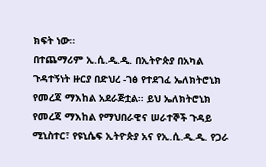ክፍት ነው፡፡
በተጨማሪም ኢ.ሲ.ዲ.ዲ. በኢትዮጵያ በአካል ጉዳተኝነት ዙርያ በድህረ -ገፅ የተደገፈ ኤለክትሮኒክ የመረጃ ማእከል አደራጅቷል፡፡ ይህ ኤለክትሮኒክ የመረጃ ማእከል የማህበራዊና ሠራተኞች ጉዳይ ሚኒስተር፣ የዩኒሴፍ ኢትዮጵያ አና የኢ.ሲ.ዲ.ዲ. የጋራ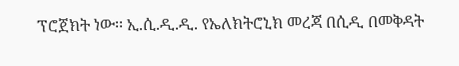ፕሮጀክት ነው፡፡ ኢ.ሲ.ዲ.ዲ. የኤለክትሮኒክ መረጃ በሲዲ በመቅዳት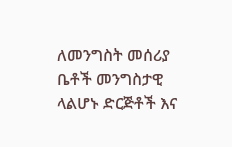ለመንግስት መሰሪያ ቤቶች መንግስታዊ ላልሆኑ ድርጅቶች እና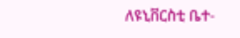ለዩኒቨርስቲ ቤተ-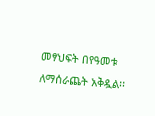መፃህፍት በየዓመቱ ለማሰራጨት አቅዷል፡፡